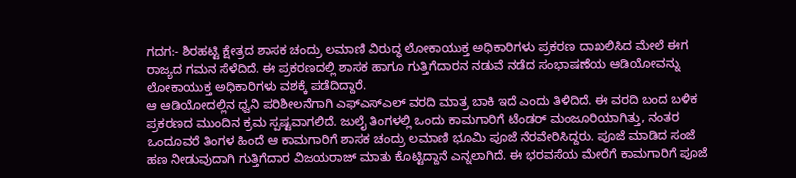ಗದಗ:- ಶಿರಹಟ್ಟಿ ಕ್ಷೇತ್ರದ ಶಾಸಕ ಚಂದ್ರು ಲಮಾಣಿ ವಿರುದ್ಧ ಲೋಕಾಯುಕ್ತ ಅಧಿಕಾರಿಗಳು ಪ್ರಕರಣ ದಾಖಲಿಸಿದ ಮೇಲೆ ಈಗ ರಾಜ್ಯದ ಗಮನ ಸೆಳೆದಿದೆ. ಈ ಪ್ರಕರಣದಲ್ಲಿ ಶಾಸಕ ಹಾಗೂ ಗುತ್ತಿಗೆದಾರನ ನಡುವೆ ನಡೆದ ಸಂಭಾಷಣೆಯ ಆಡಿಯೋವನ್ನು ಲೋಕಾಯುಕ್ತ ಅಧಿಕಾರಿಗಳು ವಶಕ್ಕೆ ಪಡೆದಿದ್ದಾರೆ.
ಆ ಆಡಿಯೋದಲ್ಲಿನ ಧ್ವನಿ ಪರಿಶೀಲನೆಗಾಗಿ ಎಫ್ಎಸ್ಎಲ್ ವರದಿ ಮಾತ್ರ ಬಾಕಿ ಇದೆ ಎಂದು ತಿಳಿದಿದೆ. ಈ ವರದಿ ಬಂದ ಬಳಿಕ ಪ್ರಕರಣದ ಮುಂದಿನ ಕ್ರಮ ಸ್ಪಷ್ಟವಾಗಲಿದೆ. ಜುಲೈ ತಿಂಗಳಲ್ಲಿ ಒಂದು ಕಾಮಗಾರಿಗೆ ಟೆಂಡರ್ ಮಂಜೂರಿಯಾಗಿತ್ತು, ನಂತರ ಒಂದೂವರೆ ತಿಂಗಳ ಹಿಂದೆ ಆ ಕಾಮಗಾರಿಗೆ ಶಾಸಕ ಚಂದ್ರು ಲಮಾಣಿ ಭೂಮಿ ಪೂಜೆ ನೆರವೇರಿಸಿದ್ದರು. ಪೂಜೆ ಮಾಡಿದ ಸಂಜೆ ಹಣ ನೀಡುವುದಾಗಿ ಗುತ್ತಿಗೆದಾರ ವಿಜಯರಾಜ್ ಮಾತು ಕೊಟ್ಟಿದ್ದಾನೆ ಎನ್ನಲಾಗಿದೆ. ಈ ಭರವಸೆಯ ಮೇರೆಗೆ ಕಾಮಗಾರಿಗೆ ಪೂಜೆ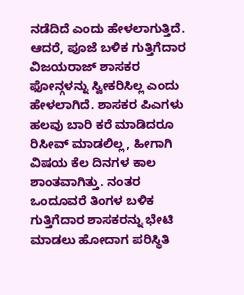ನಡೆದಿದೆ ಎಂದು ಹೇಳಲಾಗುತ್ತಿದೆ. ಆದರೆ, ಪೂಜೆ ಬಳಿಕ ಗುತ್ತಿಗೆದಾರ ವಿಜಯರಾಜ್ ಶಾಸಕರ ಫೋನ್ಗಳನ್ನು ಸ್ವೀಕರಿಸಿಲ್ಲ ಎಂದು ಹೇಳಲಾಗಿದೆ. ಶಾಸಕರ ಪಿಎಗಳು ಹಲವು ಬಾರಿ ಕರೆ ಮಾಡಿದರೂ ರಿಸೀವ್ ಮಾಡಲಿಲ್ಲ, ಹೀಗಾಗಿ ವಿಷಯ ಕೆಲ ದಿನಗಳ ಕಾಲ ಶಾಂತವಾಗಿತ್ತು. ನಂತರ ಒಂದೂವರೆ ತಿಂಗಳ ಬಳಿಕ ಗುತ್ತಿಗೆದಾರ ಶಾಸಕರನ್ನು ಭೇಟಿ ಮಾಡಲು ಹೋದಾಗ ಪರಿಸ್ಥಿತಿ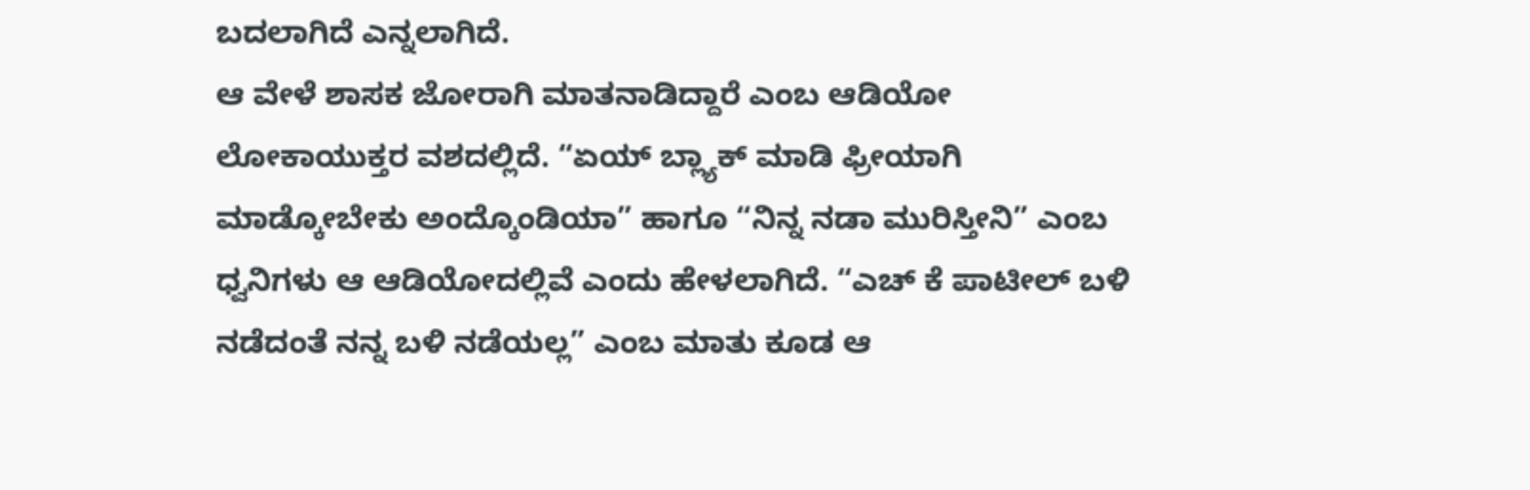ಬದಲಾಗಿದೆ ಎನ್ನಲಾಗಿದೆ.
ಆ ವೇಳೆ ಶಾಸಕ ಜೋರಾಗಿ ಮಾತನಾಡಿದ್ದಾರೆ ಎಂಬ ಆಡಿಯೋ ಲೋಕಾಯುಕ್ತರ ವಶದಲ್ಲಿದೆ. “ಏಯ್ ಬ್ಲ್ಯಾಕ್ ಮಾಡಿ ಫ್ರೀಯಾಗಿ ಮಾಡ್ಕೋಬೇಕು ಅಂದ್ಕೊಂಡಿಯಾ” ಹಾಗೂ “ನಿನ್ನ ನಡಾ ಮುರಿಸ್ತೀನಿ” ಎಂಬ ಧ್ವನಿಗಳು ಆ ಆಡಿಯೋದಲ್ಲಿವೆ ಎಂದು ಹೇಳಲಾಗಿದೆ. “ಎಚ್ ಕೆ ಪಾಟೀಲ್ ಬಳಿ ನಡೆದಂತೆ ನನ್ನ ಬಳಿ ನಡೆಯಲ್ಲ” ಎಂಬ ಮಾತು ಕೂಡ ಆ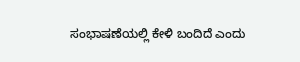ಸಂಭಾಷಣೆಯಲ್ಲಿ ಕೇಳಿ ಬಂದಿದೆ ಎಂದು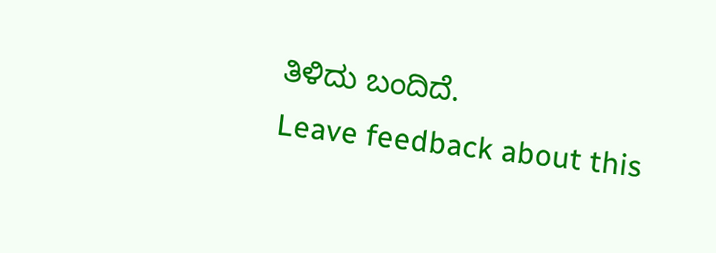ತಿಳಿದು ಬಂದಿದೆ.
Leave feedback about this